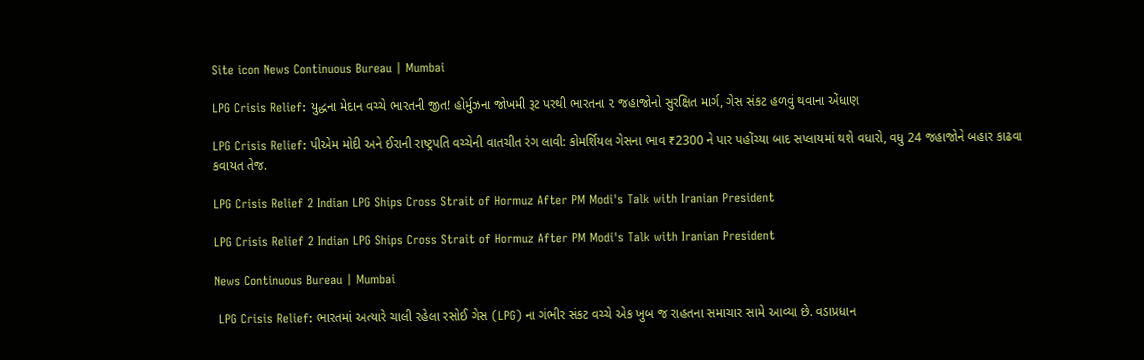Site icon News Continuous Bureau | Mumbai

LPG Crisis Relief: યુદ્ધના મેદાન વચ્ચે ભારતની જીત! હોર્મુઝના જોખમી રૂટ પરથી ભારતના ૨ જહાજોનો સુરક્ષિત માર્ગ, ગેસ સંકટ હળવું થવાના એંધાણ

LPG Crisis Relief: પીએમ મોદી અને ઈરાની રાષ્ટ્રપતિ વચ્ચેની વાતચીત રંગ લાવી: કોમર્શિયલ ગેસના ભાવ ₹2300 ને પાર પહોંચ્યા બાદ સપ્લાયમાં થશે વધારો, વધુ 24 જહાજોને બહાર કાઢવા કવાયત તેજ.

LPG Crisis Relief 2 Indian LPG Ships Cross Strait of Hormuz After PM Modi's Talk with Iranian President

LPG Crisis Relief 2 Indian LPG Ships Cross Strait of Hormuz After PM Modi's Talk with Iranian President

News Continuous Bureau | Mumbai

 LPG Crisis Relief: ભારતમાં અત્યારે ચાલી રહેલા રસોઈ ગેસ (LPG) ના ગંભીર સંકટ વચ્ચે એક ખુબ જ રાહતના સમાચાર સામે આવ્યા છે. વડાપ્રધાન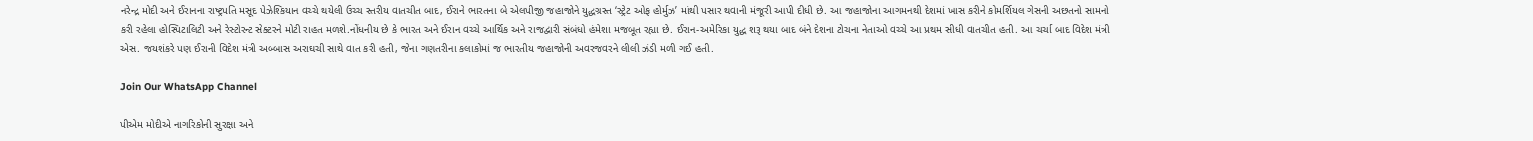નરેન્દ્ર મોદી અને ઈરાનના રાષ્ટ્રપતિ મસૂદ પેઝેશ્કિયાન વચ્ચે થયેલી ઉચ્ચ સ્તરીય વાતચીત બાદ, ઈરાને ભારતના બે એલપીજી જહાજોને યુદ્ધગ્રસ્ત ‘સ્ટ્રેટ ઓફ હોર્મુઝ’ માંથી પસાર થવાની મંજૂરી આપી દીધી છે. આ જહાજોના આગમનથી દેશમાં ખાસ કરીને કોમર્શિયલ ગેસની અછતનો સામનો કરી રહેલા હોસ્પિટાલિટી અને રેસ્ટોરન્ટ સેક્ટરને મોટી રાહત મળશે.નોંધનીય છે કે ભારત અને ઈરાન વચ્ચે આર્થિક અને રાજદ્વારી સંબંધો હંમેશા મજબૂત રહ્યા છે. ઈરાન-અમેરિકા યુદ્ધ શરૂ થયા બાદ બંને દેશના ટોચના નેતાઓ વચ્ચે આ પ્રથમ સીધી વાતચીત હતી. આ ચર્ચા બાદ વિદેશ મંત્રી એસ. જયશંકરે પણ ઈરાની વિદેશ મંત્રી અબ્બાસ અરાઘચી સાથે વાત કરી હતી, જેના ગણતરીના કલાકોમાં જ ભારતીય જહાજોની અવરજવરને લીલી ઝંડી મળી ગઈ હતી.

Join Our WhatsApp Channel

પીએમ મોદીએ નાગરિકોની સુરક્ષા અને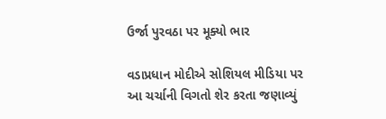ઉર્જા પુરવઠા પર મૂક્યો ભાર

વડાપ્રધાન મોદીએ સોશિયલ મીડિયા પર આ ચર્ચાની વિગતો શેર કરતા જણાવ્યું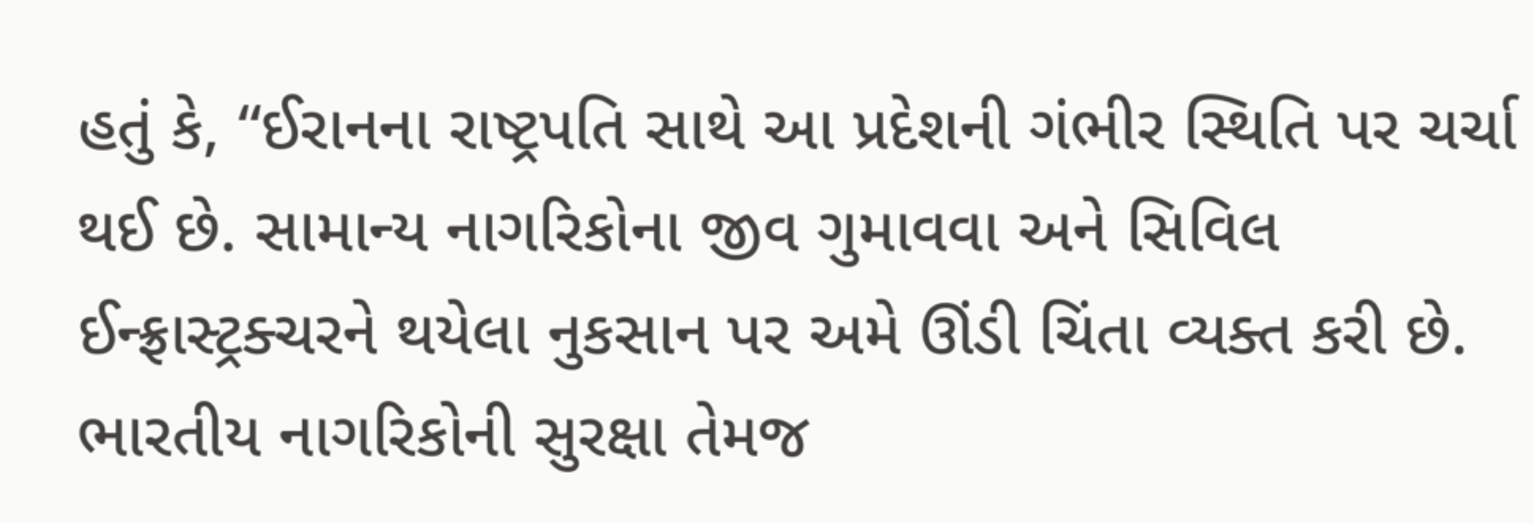હતું કે, “ઈરાનના રાષ્ટ્રપતિ સાથે આ પ્રદેશની ગંભીર સ્થિતિ પર ચર્ચા થઈ છે. સામાન્ય નાગરિકોના જીવ ગુમાવવા અને સિવિલ ઈન્ફ્રાસ્ટ્રક્ચરને થયેલા નુકસાન પર અમે ઊંડી ચિંતા વ્યક્ત કરી છે. ભારતીય નાગરિકોની સુરક્ષા તેમજ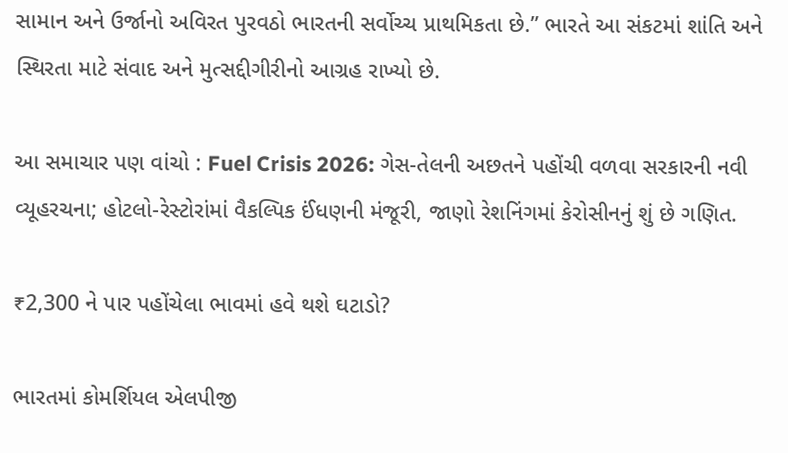સામાન અને ઉર્જાનો અવિરત પુરવઠો ભારતની સર્વોચ્ચ પ્રાથમિકતા છે.” ભારતે આ સંકટમાં શાંતિ અને સ્થિરતા માટે સંવાદ અને મુત્સદ્દીગીરીનો આગ્રહ રાખ્યો છે.

આ સમાચાર પણ વાંચો : Fuel Crisis 2026: ગેસ-તેલની અછતને પહોંચી વળવા સરકારની નવી વ્યૂહરચના; હોટલો-રેસ્ટોરાંમાં વૈકલ્પિક ઈંધણની મંજૂરી, જાણો રેશનિંગમાં કેરોસીનનું શું છે ગણિત.

₹2,300 ને પાર પહોંચેલા ભાવમાં હવે થશે ઘટાડો?

ભારતમાં કોમર્શિયલ એલપીજી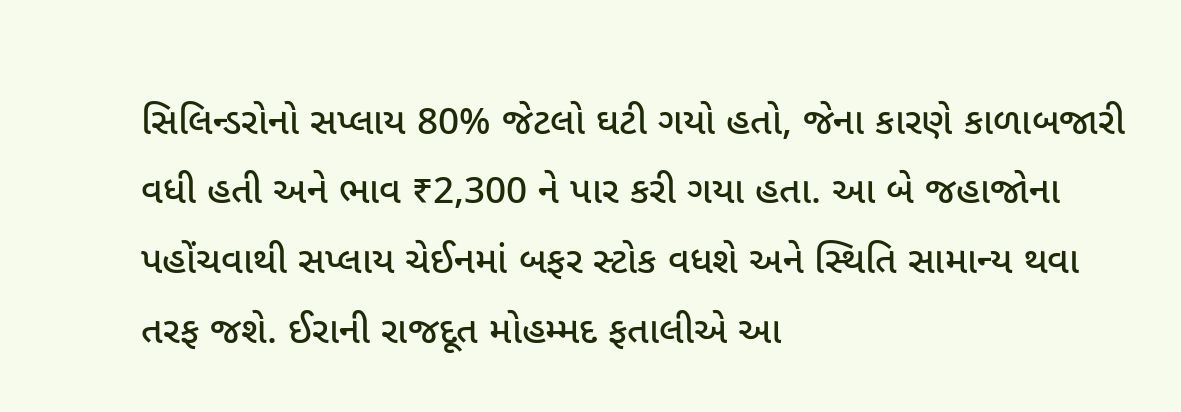સિલિન્ડરોનો સપ્લાય 80% જેટલો ઘટી ગયો હતો, જેના કારણે કાળાબજારી વધી હતી અને ભાવ ₹2,300 ને પાર કરી ગયા હતા. આ બે જહાજોના પહોંચવાથી સપ્લાય ચેઈનમાં બફર સ્ટોક વધશે અને સ્થિતિ સામાન્ય થવા તરફ જશે. ઈરાની રાજદૂત મોહમ્મદ ફતાલીએ આ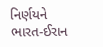નિર્ણયને ભારત-ઈરાન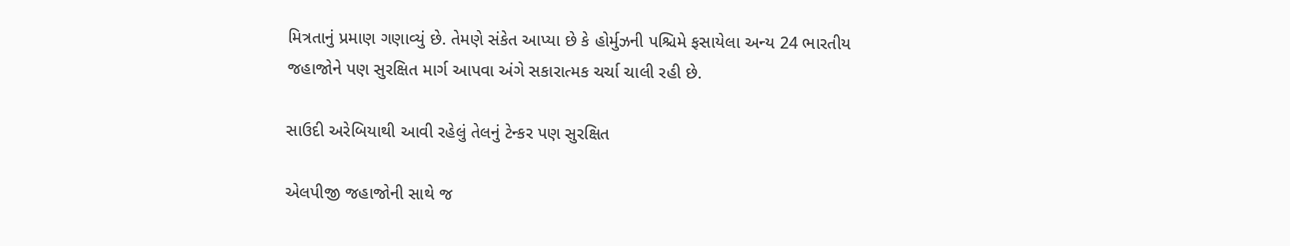મિત્રતાનું પ્રમાણ ગણાવ્યું છે. તેમણે સંકેત આપ્યા છે કે હોર્મુઝની પશ્ચિમે ફસાયેલા અન્ય 24 ભારતીય જહાજોને પણ સુરક્ષિત માર્ગ આપવા અંગે સકારાત્મક ચર્ચા ચાલી રહી છે.

સાઉદી અરેબિયાથી આવી રહેલું તેલનું ટેન્કર પણ સુરક્ષિત

એલપીજી જહાજોની સાથે જ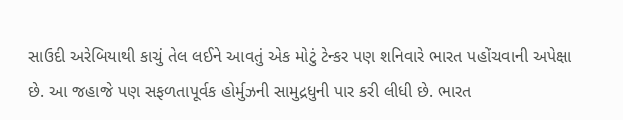સાઉદી અરેબિયાથી કાચું તેલ લઈને આવતું એક મોટું ટેન્કર પણ શનિવારે ભારત પહોંચવાની અપેક્ષા છે. આ જહાજે પણ સફળતાપૂર્વક હોર્મુઝની સામુદ્રધુની પાર કરી લીધી છે. ભારત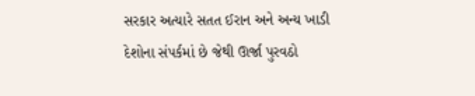સરકાર અત્યારે સતત ઈરાન અને અન્ય ખાડી દેશોના સંપર્કમાં છે જેથી ઊર્જા પુરવઠો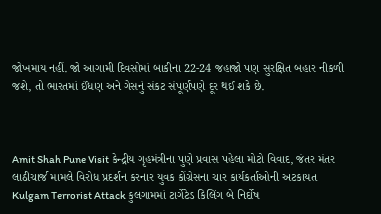જોખમાય નહીં. જો આગામી દિવસોમાં બાકીના 22-24 જહાજો પણ સુરક્ષિત બહાર નીકળી જશે, તો ભારતમાં ઈંધણ અને ગેસનું સંકટ સંપૂર્ણપણે દૂર થઈ શકે છે.



Amit Shah Pune Visit કેન્દ્રીય ગૃહમંત્રીના પુણે પ્રવાસ પહેલા મોટો વિવાદ, જંતર મંતર લાઠીચાર્જ મામલે વિરોધ પ્રદર્શન કરનાર યુવક કોંગ્રેસના ચાર કાર્યકર્તાઓની અટકાયત
Kulgam Terrorist Attack કુલગામમાં ટાર્ગેટેડ કિલિંગ બે નિર્દોષ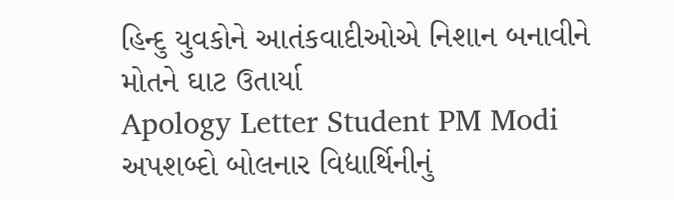હિન્દુ યુવકોને આતંકવાદીઓએ નિશાન બનાવીને મોતને ઘાટ ઉતાર્યા
Apology Letter Student PM Modi અપશબ્દો બોલનાર વિદ્યાર્થિનીનું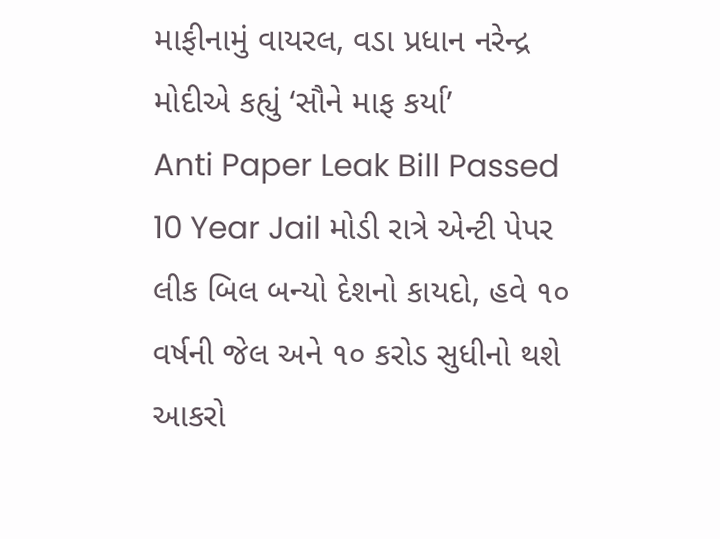માફીનામું વાયરલ, વડા પ્રધાન નરેન્દ્ર મોદીએ કહ્યું ‘સૌને માફ કર્યા’
Anti Paper Leak Bill Passed 10 Year Jail મોડી રાત્રે એન્ટી પેપર લીક બિલ બન્યો દેશનો કાયદો, હવે ૧૦ વર્ષની જેલ અને ૧૦ કરોડ સુધીનો થશે આકરો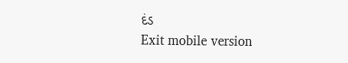દંડ
Exit mobile version